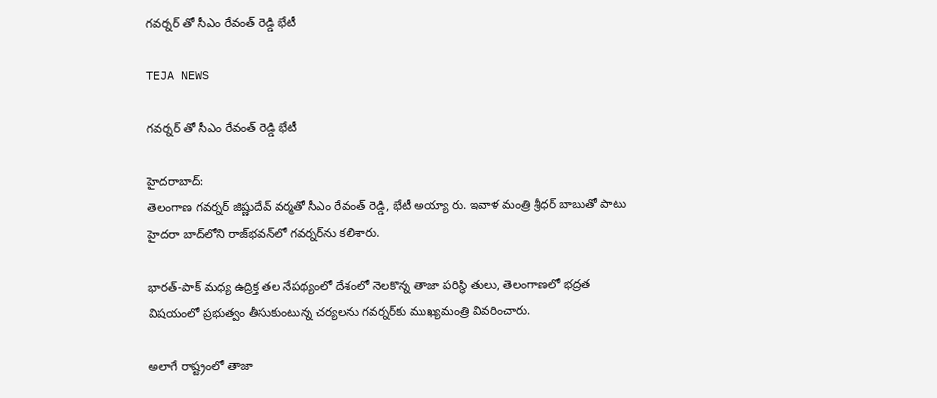గవర్నర్ తో సీఎం రేవంత్ రెడ్డి భేటీ

TEJA NEWS

గవర్నర్ తో సీఎం రేవంత్ రెడ్డి భేటీ

హైదరాబాద్:
తెలంగాణ గవర్నర్ జిష్ణుదేవ్ వర్మతో సీఎం రేవంత్ రెడ్డి, భేటీ అయ్యా రు. ఇవాళ మంత్రి శ్రీధర్‌ బాబుతో పాటు హైదరా బాద్‌లోని రాజ్‌భవన్‌లో గవర్నర్‌ను కలిశారు.

భారత్-పాక్ మధ్య ఉద్రిక్త తల నేపథ్యంలో దేశంలో నెలకొన్న తాజా పరిస్థి తులు, తెలంగాణలో భద్రత విషయంలో ప్రభుత్వం తీసుకుంటున్న చర్యలను గవర్నర్‌కు ముఖ్యమంత్రి వివరించారు.

అలాగే రాష్ట్రంలో తాజా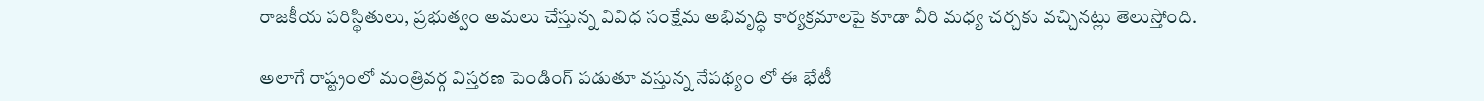రాజకీయ పరిస్థితులు, ప్రభుత్వం అమలు చేస్తున్న వివిధ సంక్షేమ అభివృద్ధి కార్యక్రమాలపై కూడా వీరి మధ్య చర్చకు వచ్చినట్లు తెలుస్తోంది.

అలాగే రాష్ట్రంలో మంత్రివర్గ విస్తరణ పెండింగ్ పడుతూ వస్తున్న నేపథ్యం లో ఈ భేటీ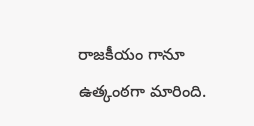రాజకీయం గానూ ఉత్కంఠగా మారింది.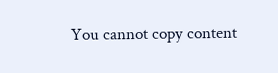You cannot copy content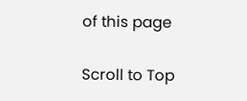of this page

Scroll to Top